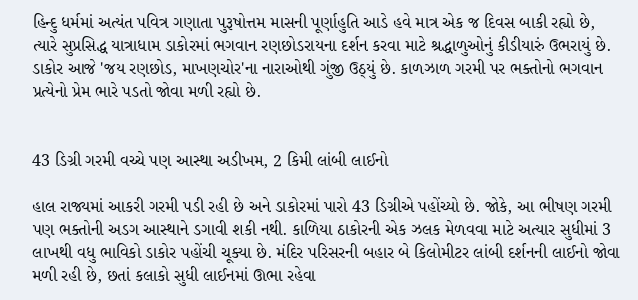હિન્દુ ધર્મમાં અત્યંત પવિત્ર ગણાતા પુરૂષોત્તમ માસની પૂર્ણાહુતિ આડે હવે માત્ર એક જ દિવસ બાકી રહ્યો છે, ત્યારે સુપ્રસિદ્ધ યાત્રાધામ ડાકોરમાં ભગવાન રણછોડરાયના દર્શન કરવા માટે શ્રદ્ધાળુઓનું કીડીયારું ઉભરાયું છે. ડાકોર આજે 'જય રણછોડ, માખણચોર'ના નારાઓથી ગુંજી ઉઠ્યું છે. કાળઝાળ ગરમી પર ભક્તોનો ભગવાન પ્રત્યેનો પ્રેમ ભારે પડતો જોવા મળી રહ્યો છે.


43 ડિગ્રી ગરમી વચ્ચે પણ આસ્થા અડીખમ, 2 કિમી લાંબી લાઈનો

હાલ રાજ્યમાં આકરી ગરમી પડી રહી છે અને ડાકોરમાં પારો 43 ડિગ્રીએ પહોંચ્યો છે. જોકે, આ ભીષણ ગરમી પણ ભક્તોની અડગ આસ્થાને ડગાવી શકી નથી. કાળિયા ઠાકોરની એક ઝલક મેળવવા માટે અત્યાર સુધીમાં 3 લાખથી વધુ ભાવિકો ડાકોર પહોંચી ચૂક્યા છે. મંદિર પરિસરની બહાર બે કિલોમીટર લાંબી દર્શનની લાઈનો જોવા મળી રહી છે, છતાં કલાકો સુધી લાઈનમાં ઊભા રહેવા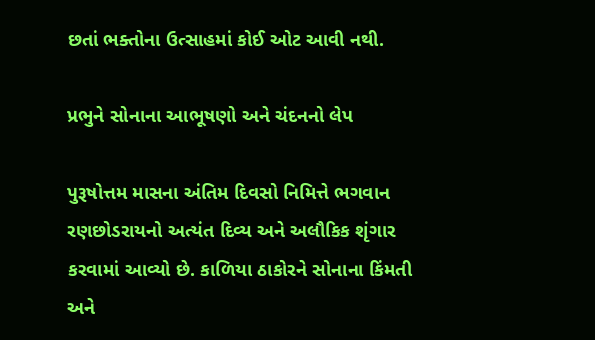છતાં ભક્તોના ઉત્સાહમાં કોઈ ઓટ આવી નથી.

પ્રભુને સોનાના આભૂષણો અને ચંદનનો લેપ

પુરૂષોત્તમ માસના અંતિમ દિવસો નિમિત્તે ભગવાન રણછોડરાયનો અત્યંત દિવ્ય અને અલૌકિક શૃંગાર કરવામાં આવ્યો છે. કાળિયા ઠાકોરને સોનાના કિંમતી અને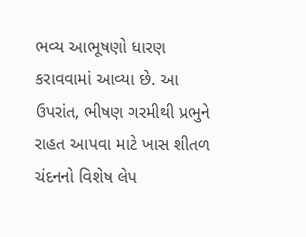ભવ્ય આભૂષણો ધારણ કરાવવામાં આવ્યા છે. આ ઉપરાંત, ભીષણ ગરમીથી પ્રભુને રાહત આપવા માટે ખાસ શીતળ ચંદનનો વિશેષ લેપ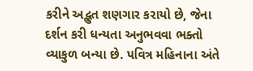કરીને અદ્ભુત શણગાર કરાયો છે, જેના દર્શન કરી ધન્યતા અનુભવવા ભક્તો વ્યાકુળ બન્યા છે. પવિત્ર મહિનાના અંતે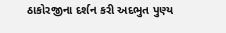ઠાકોરજીના દર્શન કરી અદભુત પુણ્ય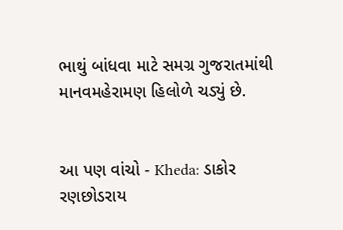ભાથું બાંધવા માટે સમગ્ર ગુજરાતમાંથી માનવમહેરામણ હિલોળે ચડ્યું છે.


આ પણ વાંચો - Kheda: ડાકોર રણછોડરાય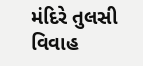મંદિરે તુલસી વિવાહ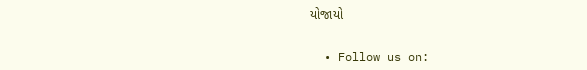યોજાયો


  • Follow us on: